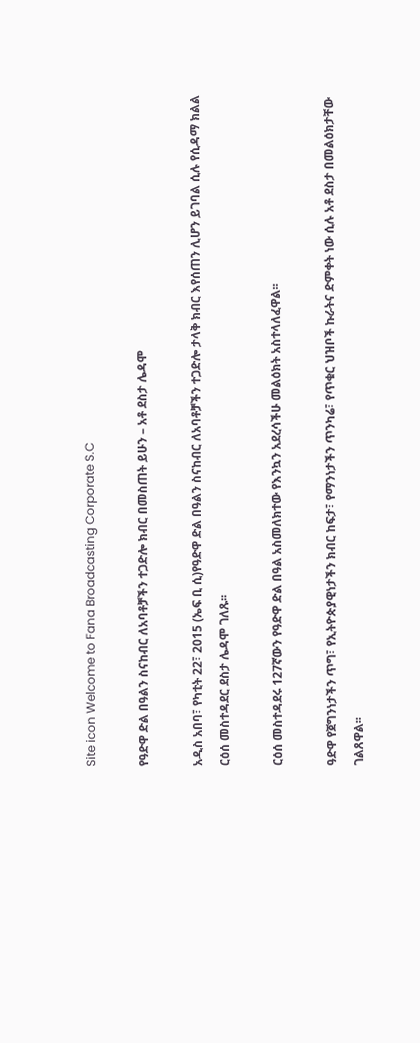Site icon Welcome to Fana Broadcasting Corporate S.C

የዓድዋ ድል በዓልን ስናከብር ለአባቶቻችን ተጋድሎ ክብር በመስጠት ይሁን – አቶ ደስታ ሌዳሞ

አዲስ አበባ፣ የካቲት 22፣ 2015 (ኤፍ ቢ ሲ)የዓድዋ ድል በዓልን ስናከብር ለአባቶቻችን ተጋድሎ ታላቅ ክብር እየሰጠን ሊሆን ይገባል ሲሉ የሲዳማ ክልል ርዕሰ መስተዳደር ደስታ ሌዳሞ ገለጹ፡፡

ርዕሰ መስተዳደሩ 127ኛውን የዓድዋ ድል በዓል አስመለክተው የእንኳን አደረሳችሁ መልዕክት አስተላለፈዋል፡፡

ዓድዋ የጀግንነታችን ጥግ፣ የኢትዮጵያዊነታችን ክብር ከፍታ፣ የማንነታችን ጥንካሬ፣ የጥቁር ህዝቦች ኩራትና ድምቀት ነው ሲሉ አቶ ደስታ በመልዕክታቸው ገልጸዋል፡፡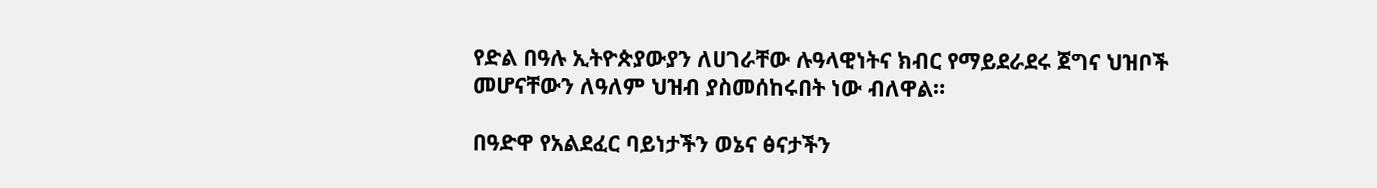የድል በዓሉ ኢትዮጵያውያን ለሀገራቸው ሉዓላዊነትና ክብር የማይደራደሩ ጀግና ህዝቦች መሆናቸውን ለዓለም ህዝብ ያስመሰከሩበት ነው ብለዋል።

በዓድዋ የአልደፈር ባይነታችን ወኔና ፅናታችን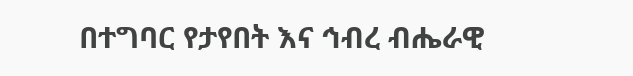በተግባር የታየበት እና ኅብረ ብሔራዊ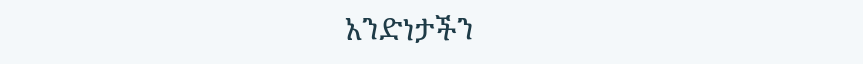አንድነታችን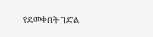የደመቀበት ገድል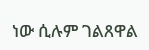ነው ሲሉም ገልጸዋል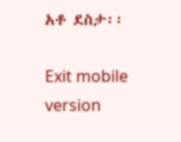አቶ ደስታ፡፡

Exit mobile version